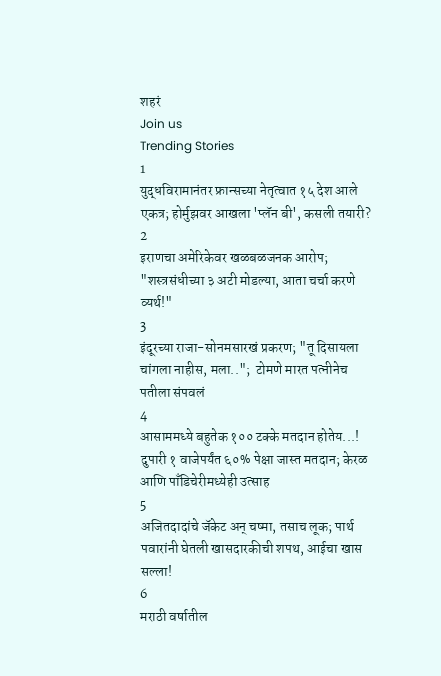शहरं
Join us
Trending Stories
1
युद्धविरामानंतर फ्रान्सच्या नेतृत्वात १५ देश आले एकत्र; होर्मुझवर आखला 'प्लॅन बी', कसली तयारी?
2
इराणचा अमेरिकेवर खळबळजनक आरोप; "शस्त्रसंधीच्या ३ अटी मोडल्या, आता चर्चा करणे व्यर्थ!"
3
इंदूरच्या राजा-सोनमसारखं प्रकरण; "तू दिसायला चांगला नाहीस, मला..";  टोमणे मारत पत्नीनेच पतीला संपवलं
4
आसाममध्ये बहुतेक १०० टक्के मतदान होतेय...! दुपारी १ वाजेपर्यंत ६०% पेक्षा जास्त मतदान; केरळ आणि पाँडिचेरीमध्येही उत्साह
5
अजितदादांचे जॅकेट अन् चष्मा, तसाच लूक; पार्थ पवारांनी घेतली खासदारकीची शपथ, आईचा खास सल्ला!
6
मराठी वर्षातील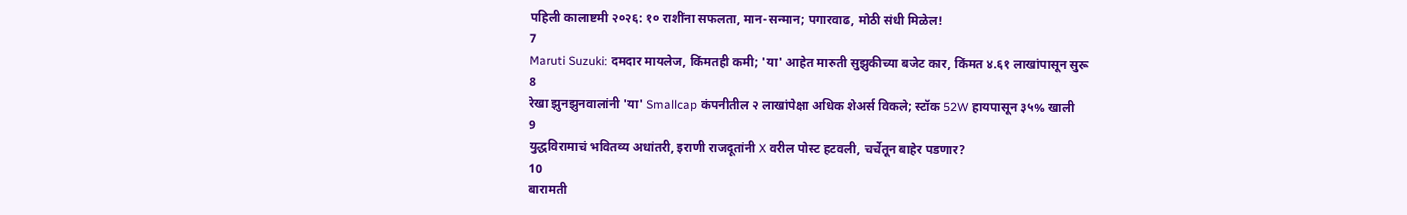पहिली कालाष्टमी २०२६: १० राशींना सफलता, मान-सन्मान; पगारवाढ, मोठी संधी मिळेल!
7
Maruti Suzuki: दमदार मायलेज, किंमतही कमी; 'या' आहेत मारुती सुझुकीच्या बजेट कार, किंमत ४.६१ लाखांपासून सुरू
8
रेखा झुनझुनवालांनी 'या' Smallcap कंपनीतील २ लाखांपेक्षा अधिक शेअर्स विकले; स्टॉक 52W हायपासून ३५% खाली
9
युद्धविरामाचं भवितव्य अधांतरी, इराणी राजदूतांनी X वरील पोस्ट हटवली, चर्चेतून बाहेर पडणार?
10
बारामती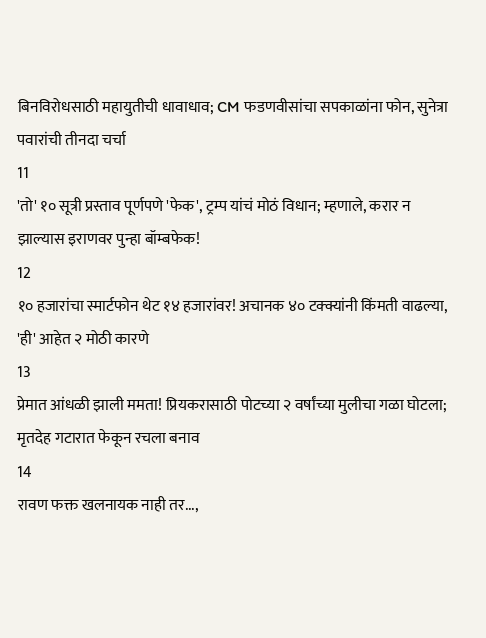बिनविरोधसाठी महायुतीची धावाधाव; CM फडणवीसांचा सपकाळांना फोन, सुनेत्रा पवारांची तीनदा चर्चा
11
'तो' १० सूत्री प्रस्ताव पूर्णपणे 'फेक', ट्रम्प यांचं मोठं विधान; म्हणाले, करार न झाल्यास इराणवर पुन्हा बॉम्बफेक!
12
१० हजारांचा स्मार्टफोन थेट १४ हजारांवर! अचानक ४० टक्क्यांनी किंमती वाढल्या, 'ही' आहेत २ मोठी कारणे
13
प्रेमात आंधळी झाली ममता! प्रियकरासाठी पोटच्या २ वर्षांच्या मुलीचा गळा घोटला; मृतदेह गटारात फेकून रचला बनाव
14
रावण फक्त खलनायक नाही तर...,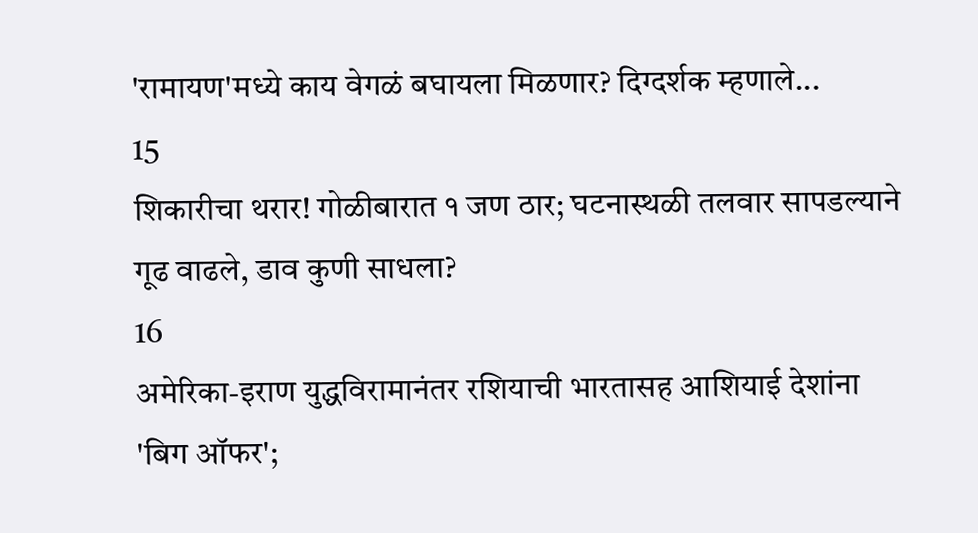'रामायण'मध्ये काय वेगळं बघायला मिळणार? दिग्दर्शक म्हणाले...
15
शिकारीचा थरार! गोळीबारात १ जण ठार; घटनास्थळी तलवार सापडल्याने गूढ वाढले, डाव कुणी साधला?
16
अमेरिका-इराण युद्धविरामानंतर रशियाची भारतासह आशियाई देशांना 'बिग ऑफर';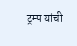ट्रम्प यांची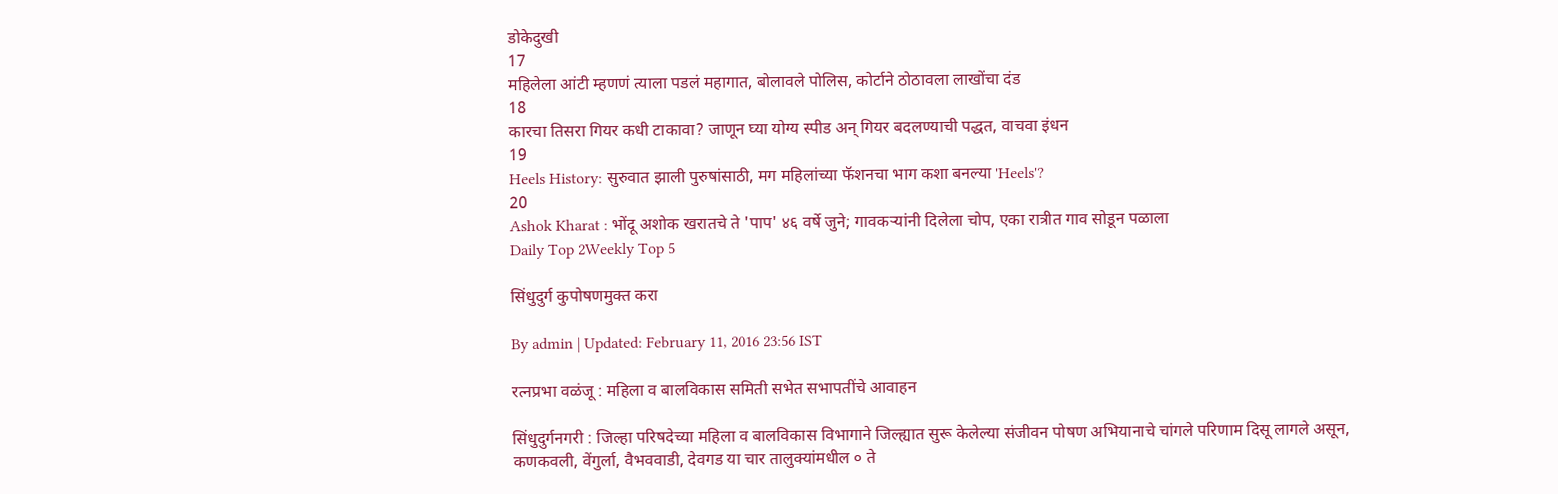डोकेदुखी
17
महिलेला आंटी म्हणणं त्याला पडलं महागात, बोलावले पोलिस, कोर्टाने ठोठावला लाखोंचा दंड
18
कारचा तिसरा गियर कधी टाकावा? जाणून घ्या योग्य स्पीड अन् गियर बदलण्याची पद्धत, वाचवा इंधन
19
Heels History: सुरुवात झाली पुरुषांसाठी, मग महिलांच्या फॅशनचा भाग कशा बनल्या 'Heels'?
20
Ashok Kharat : भोंदू अशोक खरातचे ते 'पाप' ४६ वर्षे जुने; गावकऱ्यांनी दिलेला चोप, एका रात्रीत गाव सोडून पळाला
Daily Top 2Weekly Top 5

सिंधुदुर्ग कुपोषणमुक्त करा

By admin | Updated: February 11, 2016 23:56 IST

रत्नप्रभा वळंजू : महिला व बालविकास समिती सभेत सभापतींचे आवाहन

सिंधुदुर्गनगरी : जिल्हा परिषदेच्या महिला व बालविकास विभागाने जिल्ह्यात सुरू केलेल्या संजीवन पोषण अभियानाचे चांगले परिणाम दिसू लागले असून, कणकवली, वेंगुर्ला, वैभववाडी, देवगड या चार तालुक्यांमधील ० ते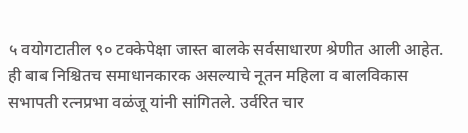५ वयोगटातील ९० टक्केपेक्षा जास्त बालके सर्वसाधारण श्रेणीत आली आहेत. ही बाब निश्चितच समाधानकारक असल्याचे नूतन महिला व बालविकास सभापती रत्नप्रभा वळंजू यांनी सांगितले. उर्वरित चार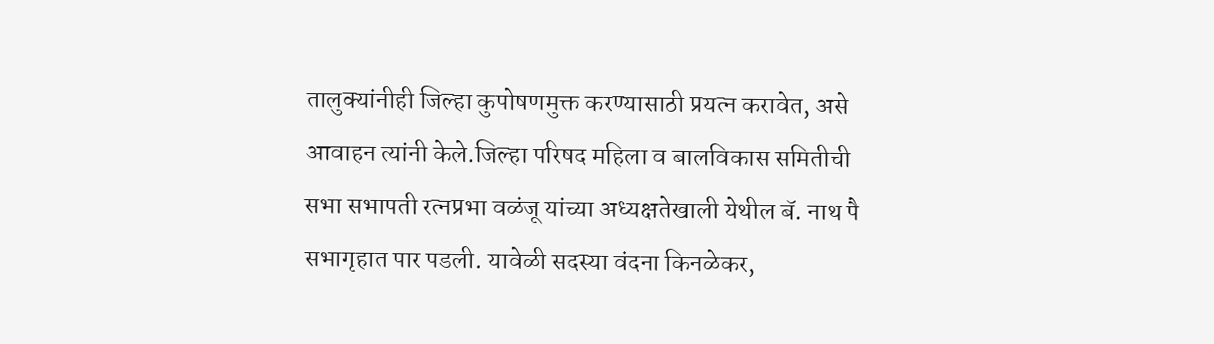तालुक्यांनीही जिल्हा कुपोषणमुक्त करण्यासाठी प्रयत्न करावेत, असे आवाहन त्यांनी केले.जिल्हा परिषद महिला व बालविकास समितीची सभा सभापती रत्नप्रभा वळंजू यांच्या अध्यक्षतेखाली येथील बॅ. नाथ पै सभागृहात पार पडली. यावेळी सदस्या वंदना किनळेकर,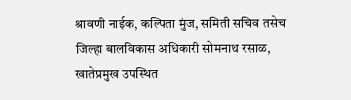श्रावणी नाईक, कल्पिता मुंज, समिती सचिव तसेच जिल्हा बालविकास अधिकारी सोमनाथ रसाळ, खातेप्रमुख उपस्थित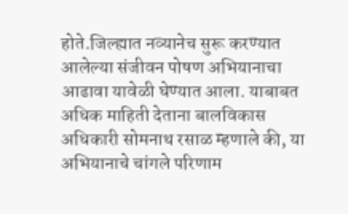होते.जिल्ह्यात नव्यानेच सुरू करण्यात आलेल्या संजीवन पोषण अभियानाचा आढावा यावेळी घेण्यात आला. याबाबत अधिक माहिती देताना बालविकास अधिकारी सोमनाथ रसाळ म्हणाले की, या अभियानाचे चांगले परिणाम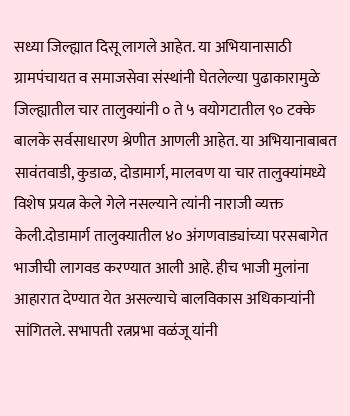सध्या जिल्ह्यात दिसू लागले आहेत. या अभियानासाठी ग्रामपंचायत व समाजसेवा संस्थांनी घेतलेल्या पुढाकारामुळे जिल्ह्यातील चार तालुक्यांनी ० ते ५ वयोगटातील ९० टक्के बालके सर्वसाधारण श्रेणीत आणली आहेत. या अभियानाबाबत सावंतवाडी, कुडाळ, दोडामार्ग, मालवण या चार तालुक्यांमध्ये विशेष प्रयत्न केले गेले नसल्याने त्यांनी नाराजी व्यक्त केली.दोडामार्ग तालुक्यातील ४० अंगणवाड्यांच्या परसबागेत भाजीची लागवड करण्यात आली आहे. हीच भाजी मुलांना आहारात देण्यात येत असल्याचे बालविकास अधिकाऱ्यांनी सांगितले. सभापती रत्नप्रभा वळंजू यांनी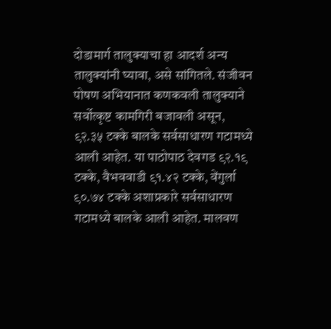दोडामार्ग तालुक्याचा हा आदर्श अन्य तालुक्यांनी घ्यावा, असे सांगितले. संजीवन पोषण अभियानात कणकवली तालुक्याने सर्वोत्कृष्ट कामगिरी बजावली असून, ९२.३५ टक्के बालके सर्वसाधारण गटामध्ये आली आहेत. या पाठोपाठ देवगड ९२.१९ टक्के, वैभववाडी ९१.४२ टक्के, वेंगुर्ला ९०.७४ टक्के अशाप्रकारे सर्वसाधारण गटामध्ये बालके आली आहेत. मालवण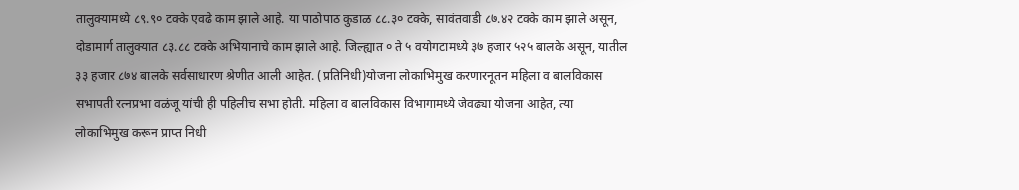तालुक्यामध्ये ८९.९० टक्के एवढे काम झाले आहे. या पाठोपाठ कुडाळ ८८.३० टक्के, सावंतवाडी ८७.४२ टक्के काम झाले असून, दोडामार्ग तालुक्यात ८३.८८ टक्के अभियानाचे काम झाले आहे. जिल्ह्यात ० ते ५ वयोगटामध्ये ३७ हजार ५२५ बालके असून, यातील ३३ हजार ८७४ बालके सर्वसाधारण श्रेणीत आली आहेत. (प्रतिनिधी)योजना लोकाभिमुख करणारनूतन महिला व बालविकास सभापती रत्नप्रभा वळंजू यांची ही पहिलीच सभा होती. महिला व बालविकास विभागामध्ये जेवढ्या योजना आहेत, त्या लोकाभिमुख करून प्राप्त निधी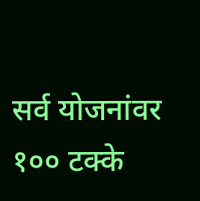सर्व योजनांवर १०० टक्के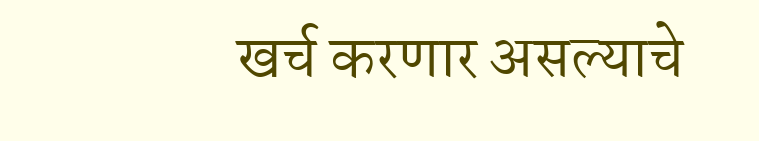खर्च करणार असल्याचे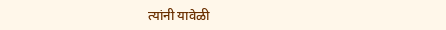त्यांनी यावेळी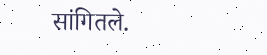सांगितले.